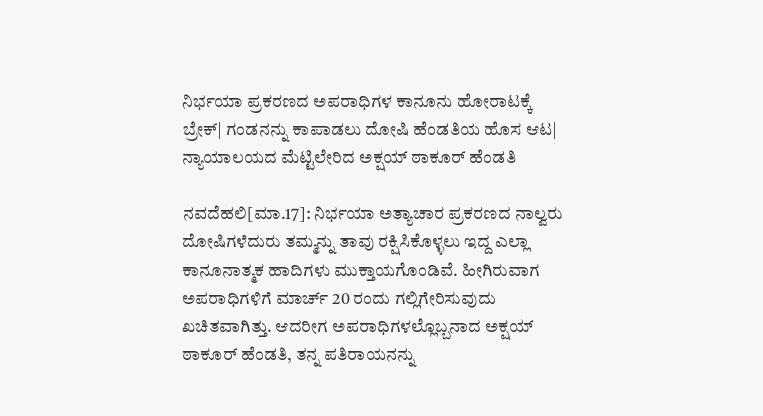ನಿರ್ಭಯಾ ಪ್ರಕರಣದ ಅಪರಾಧಿಗಳ ಕಾನೂನು ಹೋರಾಟಕ್ಕೆ ಬ್ರೇಕ್| ಗಂಡನನ್ನು ಕಾಪಾಡಲು ದೋಷಿ ಹೆಂಡತಿಯ ಹೊಸ ಆಟ| ನ್ಯಾಯಾಲಯದ ಮೆಟ್ಟಿಲೇರಿದ ಅಕ್ಷಯ್ ಠಾಕೂರ್ ಹೆಂಡತಿ

ನವದೆಹಲಿ[ಮಾ.17]: ನಿರ್ಭಯಾ ಅತ್ಯಾಚಾರ ಪ್ರಕರಣದ ನಾಲ್ವರು ದೋಷಿಗಳೆದುರು ತಮ್ಮನ್ನು ತಾವು ರಕ್ಷಿಸಿಕೊಳ್ಳಲು ಇದ್ದ ಎಲ್ಲಾ ಕಾನೂನಾತ್ಮಕ ಹಾದಿಗಳು ಮುಕ್ತಾಯಗೊಂಡಿವೆ. ಹೀಗಿರುವಾಗ ಅಪರಾಧಿಗಳಿಗೆ ಮಾರ್ಚ್ 20 ರಂದು ಗಲ್ಲಿಗೇರಿಸುವುದು ಖಚಿತವಾಗಿತ್ತು. ಆದರೀಗ ಅಪರಾಧಿಗಳಲ್ಲೊಬ್ಬನಾದ ಅಕ್ಷಯ್ ಠಾಕೂರ್ ಹೆಂಡತಿ, ತನ್ನ ಪತಿರಾಯನನ್ನು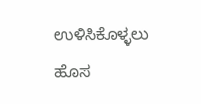ಉಳಿಸಿಕೊಳ್ಳಲು ಹೊಸ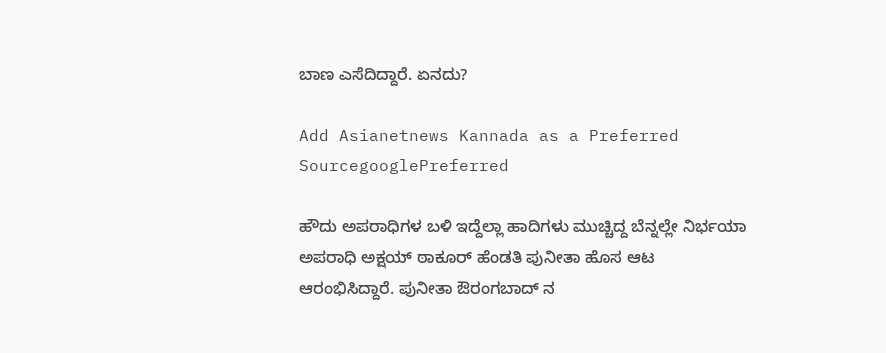ಬಾಣ ಎಸೆದಿದ್ದಾರೆ. ಏನದು?

Add Asianetnews Kannada as a Preferred SourcegooglePreferred

ಹೌದು ಅಪರಾಧಿಗಳ ಬಳಿ ಇದ್ದೆಲ್ಲಾ ಹಾದಿಗಳು ಮುಚ್ಚಿದ್ದ ಬೆನ್ನಲ್ಲೇ ನಿರ್ಭಯಾ ಅಪರಾಧಿ ಅಕ್ಷಯ್ ಠಾಕೂರ್ ಹೆಂಡತಿ ಪುನೀತಾ ಹೊಸ ಆಟ ಆರಂಭಿಸಿದ್ದಾರೆ. ಪುನೀತಾ ಔರಂಗಬಾದ್ ನ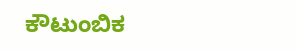ಕೌಟುಂಬಿಕ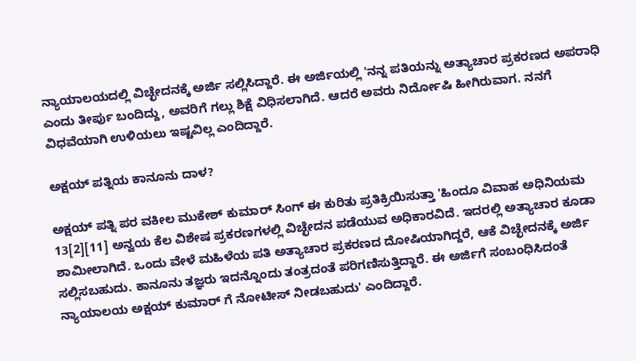ನ್ಯಾಯಾಲಯದಲ್ಲಿ ವಿಚ್ಛೇದನಕ್ಕೆ ಅರ್ಜಿ ಸಲ್ಲಿಸಿದ್ದಾರೆ. ಈ ಅರ್ಜಿಯಲ್ಲಿ 'ನನ್ನ ಪತಿಯನ್ನು ಅತ್ಯಾಚಾರ ಪ್ರಕರಣದ ಅಪರಾಧಿ ಎಂದು ತೀರ್ಪು ಬಂದಿದ್ದು, ಅವರಿಗೆ ಗಲ್ಲು ಶಿಕ್ಷೆ ವಿಧಿಸಲಾಗಿದೆ. ಆದರೆ ಅವರು ನಿರ್ದೋಷಿ ಹೀಗಿರುವಾಗ. ನನಗೆ ವಿಧವೆಯಾಗಿ ಉಳಿಯಲು ಇಷ್ಟವಿಲ್ಲ ಎಂದಿದ್ದಾರೆ.

ಅಕ್ಷಯ್ ಪತ್ನಿಯ ಕಾನೂನು ದಾಳ?

ಅಕ್ಷಯ್ ಪತ್ನಿ ಪರ ವಕೀಲ ಮುಕೇಶ್ ಕುಮಾರ್ ಸಿಂಗ್ ಈ ಕುರಿತು ಪ್ರತಿಕ್ರಿಯಿಸುತ್ತಾ 'ಹಿಂದೂ ವಿವಾಹ ಅಧಿನಿಯಮ 13[2][11] ಅನ್ವಯ ಕೆಲ ವಿಶೇಷ ಪ್ರಕರಣಗಳಲ್ಲಿ ವಿಚ್ಛೇದನ ಪಡೆಯುವ ಅಧಿಕಾರವಿದೆ. ಇದರಲ್ಲಿ ಅತ್ಯಾಚಾರ ಕೂಡಾ ಶಾಮೀಲಾಗಿದೆ. ಒಂದು ವೇಳೆ ಮಹಿಳೆಯ ಪತಿ ಅತ್ಯಾಚಾರ ಪ್ರಕರಣದ ದೋಷಿಯಾಗಿದ್ದರೆ, ಆಕೆ ವಿಚ್ಛೇದನಕ್ಕೆ ಅರ್ಜಿ ಸಲ್ಲಿಸಬಹುದು. ಕಾನೂನು ತಜ್ಞರು ಇದನ್ನೊಂದು ತಂತ್ರದಂತೆ ಪರಿಗಣಿಸುತ್ತಿದ್ದಾರೆ. ಈ ಅರ್ಜಿಗೆ ಸಂಬಂಧಿಸಿದಂತೆ ನ್ಯಾಯಾಲಯ ಅಕ್ಷಯ್ ಕುಮಾರ್ ಗೆ ನೋಟೀಸ್ ನೀಡಬಹುದು' ಎಂದಿದ್ದಾರೆ.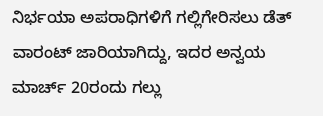ನಿರ್ಭಯಾ ಅಪರಾಧಿಗಳಿಗೆ ಗಲ್ಲಿಗೇರಿಸಲು ಡೆತ್ ವಾರಂಟ್ ಜಾರಿಯಾಗಿದ್ದು, ಇದರ ಅನ್ವಯ ಮಾರ್ಚ್ 20ರಂದು ಗಲ್ಲು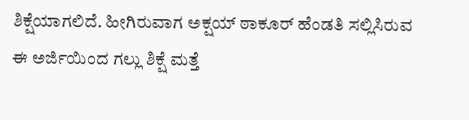ಶಿಕ್ಷೆಯಾಗಲಿದೆ. ಹೀಗಿರುವಾಗ ಅಕ್ಷಯ್ ಠಾಕೂರ್ ಹೆಂಡತಿ ಸಲ್ಲಿಸಿರುವ ಈ ಅರ್ಜಿಯಿಂದ ಗಲ್ಲು ಶಿಕ್ಷೆ ಮತ್ತೆ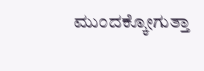ಮುಂದಕ್ಕೋಗುತ್ತಾ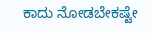ಕಾದು ನೋಡಬೇಕಷ್ಟೇ